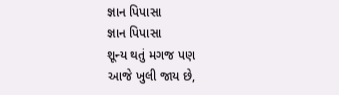જ્ઞાન પિપાસા
જ્ઞાન પિપાસા
શૂન્ય થતું મગજ પણ
આજે ખુલી જાય છે,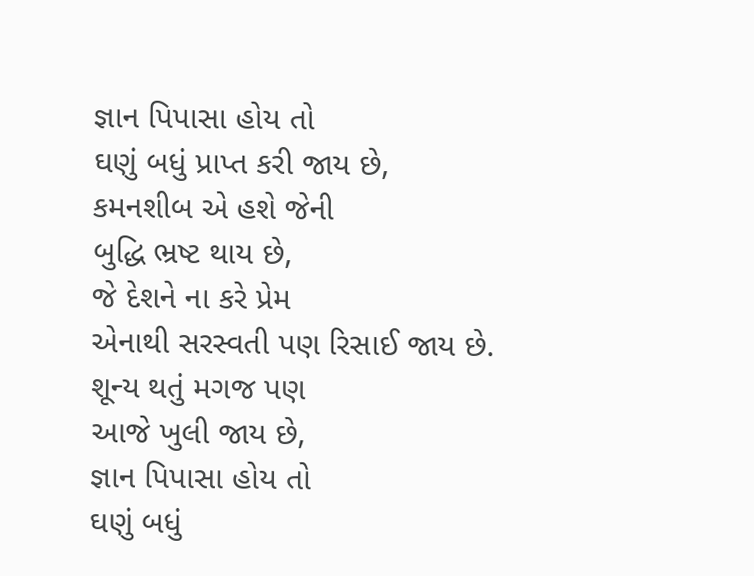જ્ઞાન પિપાસા હોય તો
ઘણું બધું પ્રાપ્ત કરી જાય છે,
કમનશીબ એ હશે જેની
બુદ્ધિ ભ્રષ્ટ થાય છે,
જે દેશને ના કરે પ્રેમ
એનાથી સરસ્વતી પણ રિસાઈ જાય છે.
શૂન્ય થતું મગજ પણ
આજે ખુલી જાય છે,
જ્ઞાન પિપાસા હોય તો
ઘણું બધું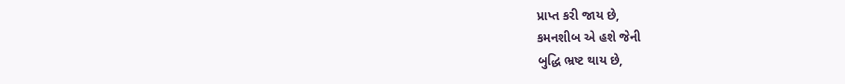પ્રાપ્ત કરી જાય છે,
કમનશીબ એ હશે જેની
બુદ્ધિ ભ્રષ્ટ થાય છે,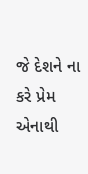જે દેશને ના કરે પ્રેમ
એનાથી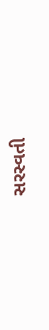સરસ્વતી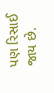પણ રિસાઈ જાય છે.